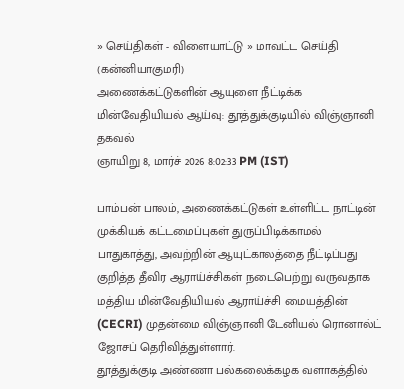» செய்திகள் - விளையாட்டு » மாவட்ட செய்தி (கன்னியாகுமரி)
அணைக்கட்டுகளின் ஆயுளை நீட்டிக்க மின்வேதியியல் ஆய்வு: தூத்துக்குடியில் விஞ்ஞானி தகவல்
ஞாயிறு 8, மார்ச் 2026 8:02:33 PM (IST)

பாம்பன் பாலம், அணைக்கட்டுகள் உள்ளிட்ட நாட்டின் முக்கியக் கட்டமைப்புகள் துருப்பிடிக்காமல் பாதுகாத்து, அவற்றின் ஆயுட்காலத்தை நீட்டிப்பது குறித்த தீவிர ஆராய்ச்சிகள் நடைபெற்று வருவதாக மத்திய மின்வேதியியல் ஆராய்ச்சி மையத்தின் (CECRI) முதன்மை விஞ்ஞானி டேனியல் ரொனால்ட் ஜோசப் தெரிவித்துள்ளார்.
தூத்துக்குடி அண்ணா பல்கலைக்கழக வளாகத்தில்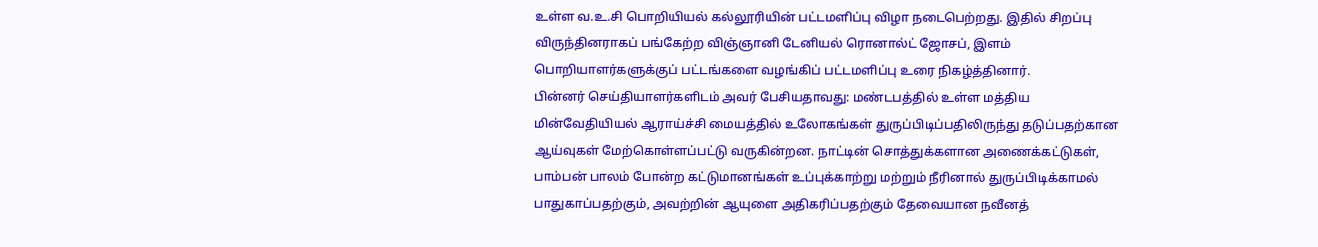உள்ள வ.உ.சி பொறியியல் கல்லூரியின் பட்டமளிப்பு விழா நடைபெற்றது. இதில் சிறப்பு விருந்தினராகப் பங்கேற்ற விஞ்ஞானி டேனியல் ரொனால்ட் ஜோசப், இளம் பொறியாளர்களுக்குப் பட்டங்களை வழங்கிப் பட்டமளிப்பு உரை நிகழ்த்தினார்.
பின்னர் செய்தியாளர்களிடம் அவர் பேசியதாவது: மண்டபத்தில் உள்ள மத்திய மின்வேதியியல் ஆராய்ச்சி மையத்தில் உலோகங்கள் துருப்பிடிப்பதிலிருந்து தடுப்பதற்கான ஆய்வுகள் மேற்கொள்ளப்பட்டு வருகின்றன. நாட்டின் சொத்துக்களான அணைக்கட்டுகள், பாம்பன் பாலம் போன்ற கட்டுமானங்கள் உப்புக்காற்று மற்றும் நீரினால் துருப்பிடிக்காமல் பாதுகாப்பதற்கும், அவற்றின் ஆயுளை அதிகரிப்பதற்கும் தேவையான நவீனத்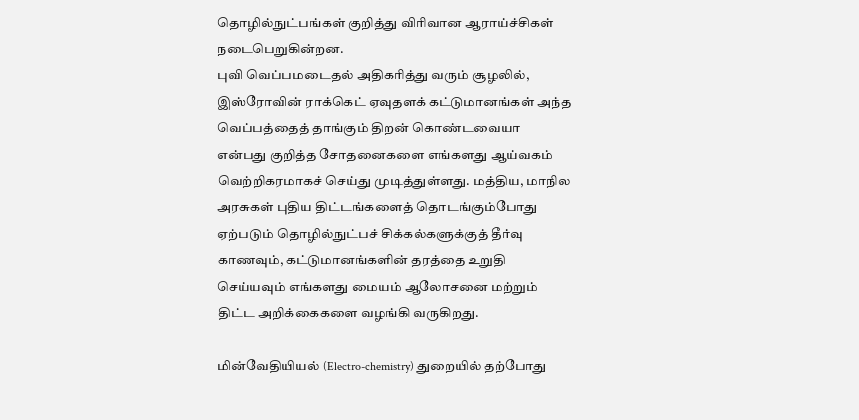தொழில்நுட்பங்கள் குறித்து விரிவான ஆராய்ச்சிகள் நடைபெறுகின்றன.
புவி வெப்பமடைதல் அதிகரித்து வரும் சூழலில், இஸ்ரோவின் ராக்கெட் ஏவுதளக் கட்டுமானங்கள் அந்த வெப்பத்தைத் தாங்கும் திறன் கொண்டவையா என்பது குறித்த சோதனைகளை எங்களது ஆய்வகம் வெற்றிகரமாகச் செய்து முடித்துள்ளது. மத்திய, மாநில அரசுகள் புதிய திட்டங்களைத் தொடங்கும்போது ஏற்படும் தொழில்நுட்பச் சிக்கல்களுக்குத் தீர்வு காணவும், கட்டுமானங்களின் தரத்தை உறுதி செய்யவும் எங்களது மையம் ஆலோசனை மற்றும் திட்ட அறிக்கைகளை வழங்கி வருகிறது.

மின்வேதியியல் (Electro-chemistry) துறையில் தற்போது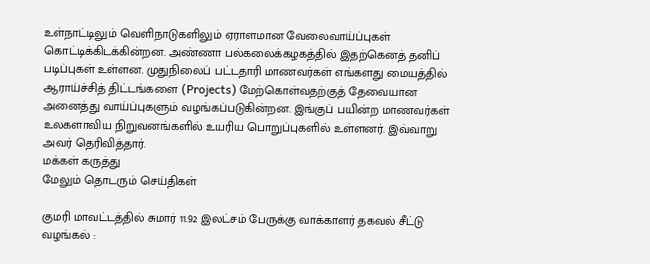உள்நாட்டிலும் வெளிநாடுகளிலும் ஏராளமான வேலைவாய்ப்புகள் கொட்டிக்கிடக்கின்றன. அண்ணா பல்கலைக்கழகத்தில் இதற்கெனத் தனிப் படிப்புகள் உள்ளன. முதுநிலைப் பட்டதாரி மாணவர்கள் எங்களது மையத்தில் ஆராய்ச்சித் திட்டங்களை (Projects) மேற்கொள்வதற்குத் தேவையான அனைத்து வாய்ப்புகளும் வழங்கப்படுகின்றன. இங்குப் பயின்ற மாணவர்கள் உலகளாவிய நிறுவனங்களில் உயரிய பொறுப்புகளில் உள்ளனர். இவ்வாறு அவர் தெரிவித்தார்.
மக்கள் கருத்து
மேலும் தொடரும் செய்திகள்

குமரி மாவட்டத்தில் சுமார் 11.92 இலட்சம் பேருக்கு வாக்காளர் தகவல் சீட்டு வழங்கல் :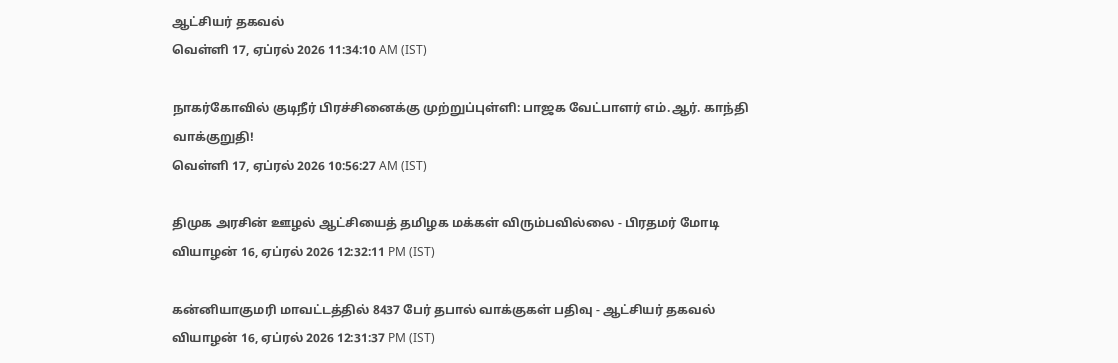ஆட்சியர் தகவல்
வெள்ளி 17, ஏப்ரல் 2026 11:34:10 AM (IST)

நாகர்கோவில் குடிநீர் பிரச்சினைக்கு முற்றுப்புள்ளி: பாஜக வேட்பாளர் எம்.ஆர். காந்தி வாக்குறுதி!
வெள்ளி 17, ஏப்ரல் 2026 10:56:27 AM (IST)

திமுக அரசின் ஊழல் ஆட்சியைத் தமிழக மக்கள் விரும்பவில்லை - பிரதமர் மோடி
வியாழன் 16, ஏப்ரல் 2026 12:32:11 PM (IST)

கன்னியாகுமரி மாவட்டத்தில் 8437 பேர் தபால் வாக்குகள் பதிவு - ஆட்சியர் தகவல்
வியாழன் 16, ஏப்ரல் 2026 12:31:37 PM (IST)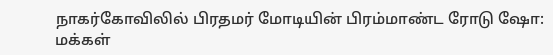நாகர்கோவிலில் பிரதமர் மோடியின் பிரம்மாண்ட ரோடு ஷோ: மக்கள்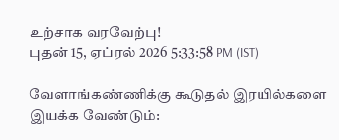உற்சாக வரவேற்பு!
புதன் 15, ஏப்ரல் 2026 5:33:58 PM (IST)

வேளாங்கண்ணிக்கு கூடுதல் இரயில்களை இயக்க வேண்டும்: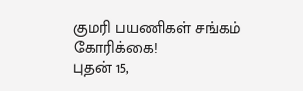குமரி பயணிகள் சங்கம் கோரிக்கை!
புதன் 15,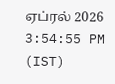ஏப்ரல் 2026 3:54:55 PM (IST)